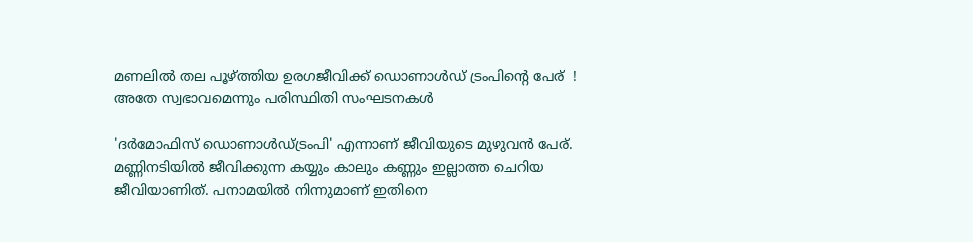മണലില്‍ തല പൂഴ്ത്തിയ ഉരഗജീവിക്ക് ഡൊണാള്‍ഡ് ട്രംപിന്റെ പേര്  ! അതേ സ്വഭാവമെന്നും പരിസ്ഥിതി സംഘടനകള്‍

'ദര്‍മോഫിസ് ഡൊണാള്‍ഡ്ട്രംപി' എന്നാണ് ജീവിയുടെ മുഴുവന്‍ പേര്. മണ്ണിനടിയില്‍ ജീവിക്കുന്ന കയ്യും കാലും കണ്ണും ഇല്ലാത്ത ചെറിയ ജീവിയാണിത്. പനാമയില്‍ നിന്നുമാണ് ഇതിനെ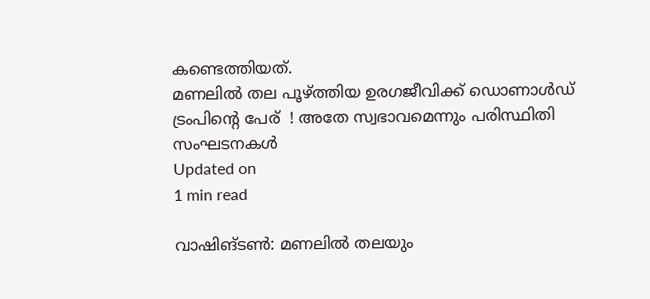കണ്ടെത്തിയത്.
മണലില്‍ തല പൂഴ്ത്തിയ ഉരഗജീവിക്ക് ഡൊണാള്‍ഡ് ട്രംപിന്റെ പേര്  ! അതേ സ്വഭാവമെന്നും പരിസ്ഥിതി സംഘടനകള്‍
Updated on
1 min read

വാഷിങ്ടണ്‍: മണലില്‍ തലയും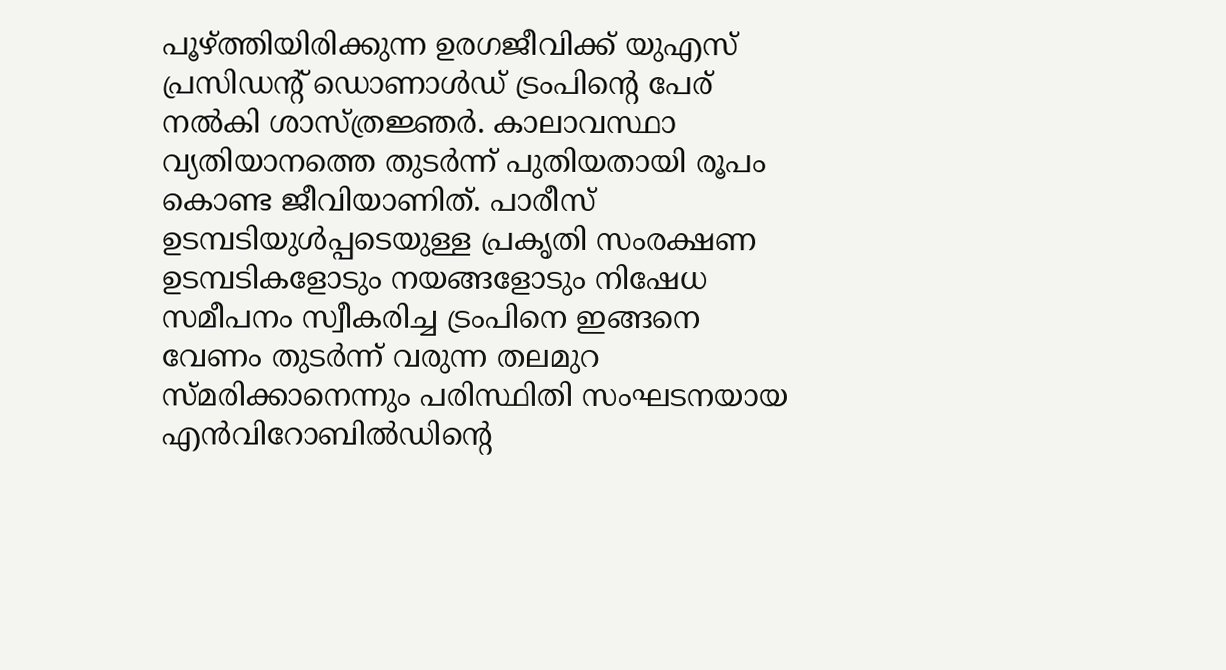പൂഴ്ത്തിയിരിക്കുന്ന ഉരഗജീവിക്ക് യുഎസ് പ്രസിഡന്റ് ഡൊണാള്‍ഡ് ട്രംപിന്റെ പേര് നല്‍കി ശാസ്ത്രജ്ഞര്‍. കാലാവസ്ഥാ വ്യതിയാനത്തെ തുടര്‍ന്ന് പുതിയതായി രൂപം കൊണ്ട ജീവിയാണിത്. പാരീസ് ഉടമ്പടിയുള്‍പ്പടെയുള്ള പ്രകൃതി സംരക്ഷണ ഉടമ്പടികളോടും നയങ്ങളോടും നിഷേധ സമീപനം സ്വീകരിച്ച ട്രംപിനെ ഇങ്ങനെ വേണം തുടര്‍ന്ന് വരുന്ന തലമുറ സ്മരിക്കാനെന്നും പരിസ്ഥിതി സംഘടനയായ എന്‍വിറോബില്‍ഡിന്റെ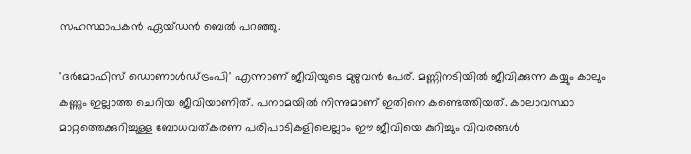സഹസ്ഥാപകന്‍ ഏയ്ഡന്‍ ബെല്‍ പറഞ്ഞു.

'ദര്‍മോഫിസ് ഡൊണാള്‍ഡ്ട്രംപി' എന്നാണ് ജീവിയുടെ മുഴുവന്‍ പേര്. മണ്ണിനടിയില്‍ ജീവിക്കുന്ന കയ്യും കാലും കണ്ണും ഇല്ലാത്ത ചെറിയ ജീവിയാണിത്. പനാമയില്‍ നിന്നുമാണ് ഇതിനെ കണ്ടെത്തിയത്. കാലാവസ്ഥാ മാറ്റത്തെക്കുറിച്ചുള്ള ബോധവത്കരണ പരിപാടികളിലെല്ലാം ഈ ജീവിയെ കുറിച്ചും വിവരങ്ങള്‍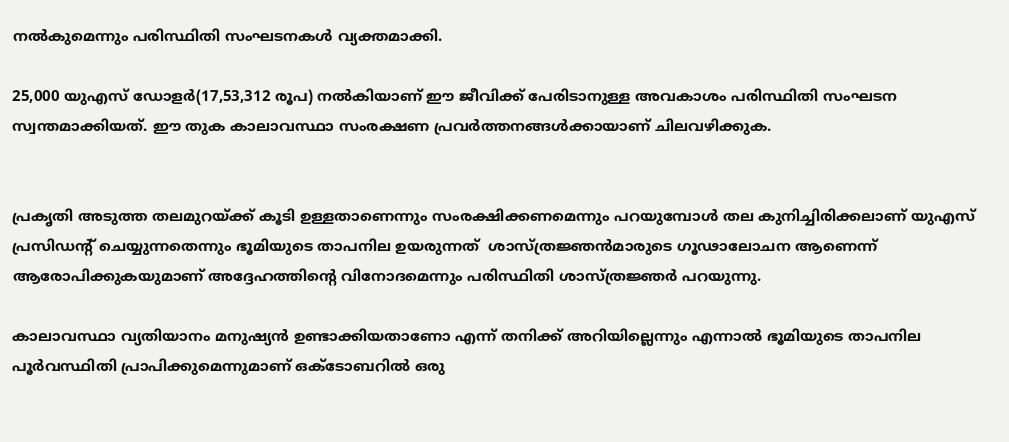നല്‍കുമെന്നും പരിസ്ഥിതി സംഘടനകള്‍ വ്യക്തമാക്കി.

25,000 യുഎസ് ഡോളര്‍(17,53,312 രൂപ) നല്‍കിയാണ് ഈ ജീവിക്ക് പേരിടാനുള്ള അവകാശം പരിസ്ഥിതി സംഘടന സ്വന്തമാക്കിയത്. ഈ തുക കാലാവസ്ഥാ സംരക്ഷണ പ്രവര്‍ത്തനങ്ങള്‍ക്കായാണ് ചിലവഴിക്കുക.


പ്രകൃതി അടുത്ത തലമുറയ്ക്ക് കൂടി ഉള്ളതാണെന്നും സംരക്ഷിക്കണമെന്നും പറയുമ്പോള്‍ തല കുനിച്ചിരിക്കലാണ് യുഎസ് പ്രസിഡന്റ് ചെയ്യുന്നതെന്നും ഭൂമിയുടെ താപനില ഉയരുന്നത്  ശാസ്ത്രജ്ഞന്‍മാരുടെ ഗൂഢാലോചന ആണെന്ന് ആരോപിക്കുകയുമാണ് അദ്ദേഹത്തിന്റെ വിനോദമെന്നും പരിസ്ഥിതി ശാസ്ത്രജ്ഞര്‍ പറയുന്നു.

കാലാവസ്ഥാ വ്യതിയാനം മനുഷ്യന്‍ ഉണ്ടാക്കിയതാണോ എന്ന് തനിക്ക് അറിയില്ലെന്നും എന്നാല്‍ ഭൂമിയുടെ താപനില പൂര്‍വസ്ഥിതി പ്രാപിക്കുമെന്നുമാണ് ഒക്ടോബറില്‍ ഒരു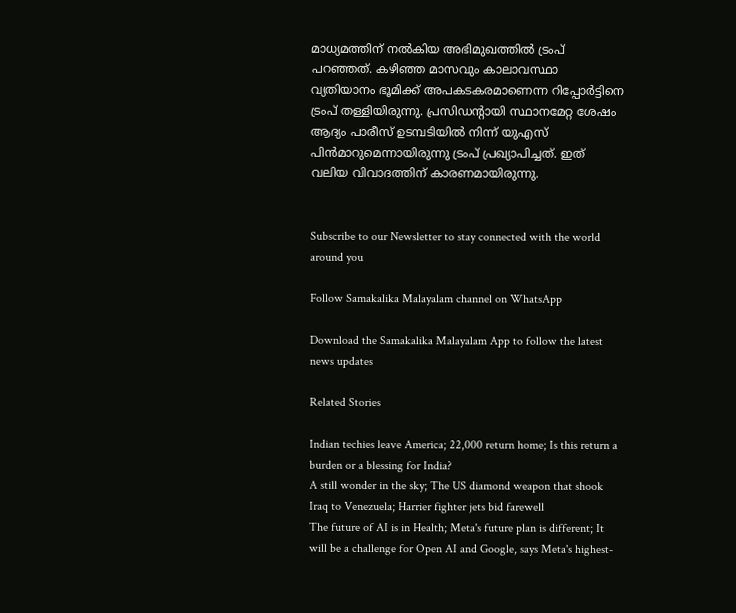മാധ്യമത്തിന് നല്‍കിയ അഭിമുഖത്തില്‍ ട്രംപ് പറഞ്ഞത്. കഴിഞ്ഞ മാസവും കാലാവസ്ഥാ വ്യതിയാനം ഭൂമിക്ക് അപകടകരമാണെന്ന റിപ്പോര്‍ട്ടിനെ ട്രംപ് തള്ളിയിരുന്നു. പ്രസിഡന്റായി സ്ഥാനമേറ്റ ശേഷം ആദ്യം പാരീസ് ഉടമ്പടിയില്‍ നിന്ന് യുഎസ് പിന്‍മാറുമെന്നായിരുന്നു ട്രംപ് പ്രഖ്യാപിച്ചത്. ഇത് വലിയ വിവാദത്തിന് കാരണമായിരുന്നു.


Subscribe to our Newsletter to stay connected with the world around you

Follow Samakalika Malayalam channel on WhatsApp

Download the Samakalika Malayalam App to follow the latest news updates

Related Stories

Indian techies leave America; 22,000 return home; Is this return a burden or a blessing for India?
A still wonder in the sky; The US diamond weapon that shook Iraq to Venezuela; Harrier fighter jets bid farewell
The future of AI is in Health; Meta's future plan is different; It will be a challenge for Open AI and Google, says Meta's highest-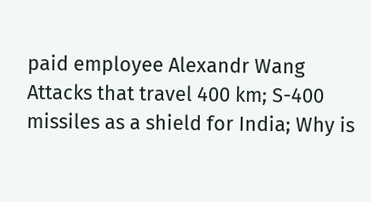paid employee Alexandr Wang
Attacks that travel 400 km; S-400 missiles as a shield for India; Why is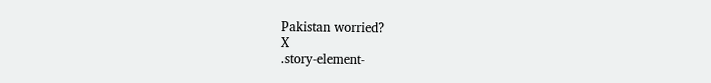Pakistan worried?
X
.story-element-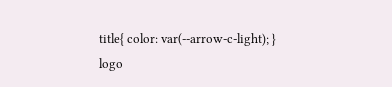title{ color: var(--arrow-c-light); }
logo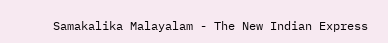Samakalika Malayalam - The New Indian Express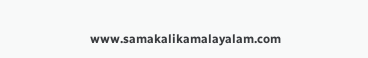www.samakalikamalayalam.com